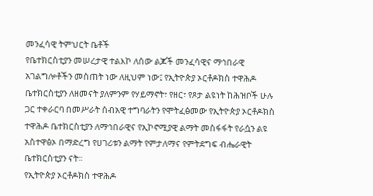መንፈሳዊ ትምህርት ቤቶች
የቤተክርስቲያን መሠረታዊ ተልእኮ ለሰው ልጆች መንፈሳዊና ማኅበራዊ አገልግሎቶችን መስጠት ነው ለዚህም ነው፤ የኢትዮጵያ ኦርቶዶክስ ተዋሕዶ ቤተክርስቲያን ለዘመናት ያለምንም የሃይማኖት፣ የዘር፣ የጾታ ልዩነት ከሕዝቦች ሁሉ ጋር ተቀራርባ በመሥራት ሰብአዊ ተግባራትን የሞትፈፅመው የኢትዮጵያ ኦርቶዶክስ ተዋሕዶ ቤተክርስቲያን ለማኅበራዊና የኢኮኖሚያዊ ልማት መስፋፋት የራሷን ልዩ አስተዋፅኦ በማድረግ የሀገሪቱን ልማት የምታለማና የምትደግፍ ብሔራዊት ቤተክርስቲያን ናት፡፡
የኢትዮጵያ ኦርቶዶክስ ተዋሕዶ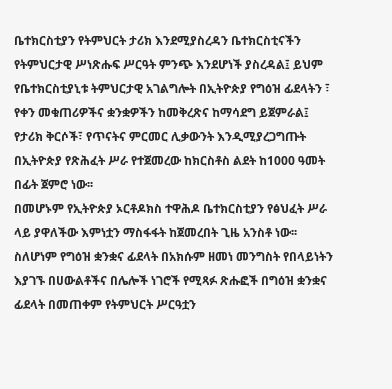ቤተክርስቲያን የትምህርት ታሪክ እንደሚያስረዳን ቤተክርስቲናችን የትምህርታዊ ሥነጽሑፍ ሥርዓት ምንጭ እንደሆነች ያስረዳል፤ ይህም የቤተክርስቲያኒቱ ትምህርታዊ አገልግሎት በኢትዮጵያ የግዕዝ ፊደላትን ፣ የቀን መቁጠሪዎችና ቋንቋዎችን ከመቅረጽና ከማሳደግ ይጀምራል፤ የታሪክ ቅርሶች፣ የጥናትና ምርመር ሊቃውንት እንዲሚያረጋግጡት በኢትዮጵያ የጽሕፈት ሥራ የተጀመረው ከክርስቶስ ልደት ከ1000 ዓመት በፊት ጀምሮ ነው፡፡
በመሆኑም የኢትዮጵያ ኦርቶዶክስ ተዋሕዶ ቤተክርስቲያን የፅህፈት ሥራ ላይ ያዋለችው እምነቷን ማስፋፋት ከጀመረበት ጊዜ አንስቶ ነው፡፡ስለሆነም የግዕዝ ቋንቋና ፊደላት በአክሱም ዘመነ መንግስት የበላይነትን እያገኙ በሀውልቶችና በሌሎች ነገሮች የሚጻፉ ጽሑፎች በግዕዝ ቋንቋና ፊደላት በመጠቀም የትምህርት ሥርዓቷን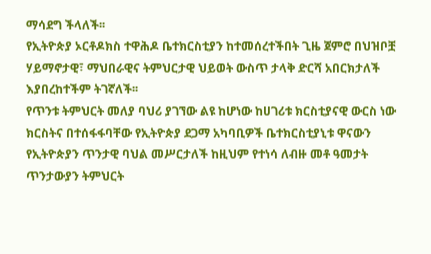ማሳደግ ችላለች፡፡
የኢትዮጵያ ኦርቶዶክስ ተዋሕዶ ቤተክርስቲያን ከተመሰረተችበት ጊዜ ጀምሮ በህዝቦቿ ሃይማኖታዊ፣ ማህበራዊና ትምህርታዊ ህይወት ውስጥ ታላቅ ድርሻ አበርክታለች እያበረከተችም ትገኛለች፡፡
የጥንቱ ትምህርት መለያ ባህሪ ያገኘው ልዩ ከሆነው ከሀገሪቱ ክርስቲያናዊ ውርስ ነው ክርስትና በተሰፋፋባቸው የኢትዮጵያ ደጋማ አካባቢዎች ቤተክርስቲያኒቱ ዋናውን የኢትዮጵያን ጥንታዊ ባህል መሥርታለች ከዚህም የተነሳ ለብዙ መቶ ዓመታት ጥንታውያን ትምህርት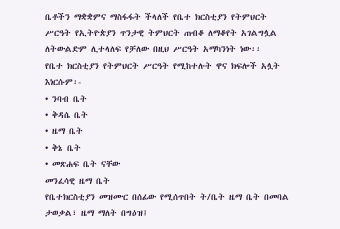ቤቶችን ማቋቋምና ማስፋፋት ችላለች የቤተ ክርስቲያን የትምህርት ሥርዓት የኢትዮጵያን ጥንታዊ ትምህርት ጠብቆ ለማቆየት አገልግሏል ለትውልድም ሊተላለፍ የቻለው በዚህ ሥርዓት አማካንነት ነው፡፡
የቤተ ክርስቲያን የትምህርት ሥርዓት የሚከተሉት ዋና ክፍሎች አሏት እነርሱም፡-
• ንባብ ቤት
• ቅዳሴ ቤት
• ዜማ ቤት
• ቅኔ ቤት
• መጽሐፍ ቤት ናቸው
መንፈሳዊ ዜማ ቤት
የቤተክርስቲያን መዝሙር በሰፊው የሚሰጥበት ት/ቤት ዜማ ቤት በመባል ታወቃል፣ ዜማ ማለት በግዕዝ፤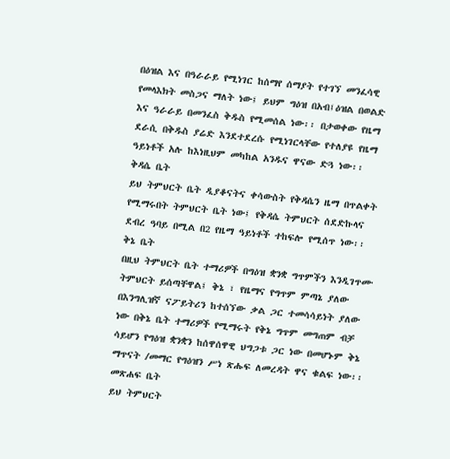በዕዝል እና በዓራራይ የሚነገር ከሰማየ ሰማያት የተገኘ መንፈሳዊ የመላእክት መስጋና ማለት ነው፤ ይህም ግዕዝ በአብ፤ዕዝል በወልድ እና ዓራራይ በመንፈስ ቅዱስ የሚመሰል ነው፡፡ በታወቀው የዜማ ደራሲ በቅዱስ ያሬድ እንደተደረሱ የሚነገርላቸው የተለያዩ የዜማ ዓይነቶች አሉ ከእነዚህም መካከል አንዱና ዋናው ድጓ ነው፡፡
ቅዳሴ ቤት
ይህ ትምህርት ቤት ዲያቆናትና ቀሳውስት የቅዳሴን ዜማ በጥልቀት የሚማሩበት ትምህርት ቤት ነው፤ የቅዳሴ ትምህርት ሰደድኩላና ደብረ ዓባይ በሚል በ2 የዜማ ዓይነቶች ተከፍሎ የሚሰጥ ነው፡፡
ቅኔ ቤት
በዚህ ትምህርት ቤት ተማሪዎች በግዕዝ ቋንቋ ግጥምችን እንዲገጥሙ ትምህርት ይሰጣቸዋል፤ ቅኔ ፣ የዜማና የግጥም ምጣኔ ያለው በእንግሊዝኛ ናፖይትሪን ከተሰኘው ቃል ጋር ተመሳሳይነት ያለው ነው በቅኔ ቤት ተማሪዎች የሚማሩት የቅኔ ግጥም መግጠም ብቻ ሳይሆን የግዕዝ ቋንቋን ከሰዋሰዋዊ ህግጋቱ ጋር ነው በመሆኑም ቅኔ ማጥናት /መማር የግዕዝን ሥነ ጽሑፍ ለመረዳት ዋና ቁልፍ ነው፡፡
መጽሐፍ ቤት
ይህ ትምህርት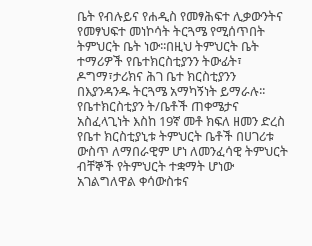ቤት የብሉይና የሐዲስ የመፃሕፍተ ሊቃውንትና የመፃህፍተ መነኮሳት ትርጓሜ የሚሰጥበት ትምህርት ቤት ነው፡፡በዚህ ትምህርት ቤት ተማሪዎች የቤተክርስቲያንን ትውፊት፣ ዶግማ፣ታሪክና ሕገ ቤተ ክርስቲያንን በእያንዳንዱ ትርጓሜ አማካኝነት ይማራሉ፡፡
የቤተክርስቲያን ት/ቤቶች ጠቀሜታና አስፈላጊነት እስከ 19ኛ መቶ ክፍለ ዘመን ድረስ የቤተ ክርስቲያኒቱ ትምህርት ቤቶች በሀገሪቱ ውስጥ ለማበራዊም ሆነ ለመንፈሳዊ ትምህርት ብቸኞች የትምህርት ተቋማት ሆነው አገልግለዋል ቀሳውስቱና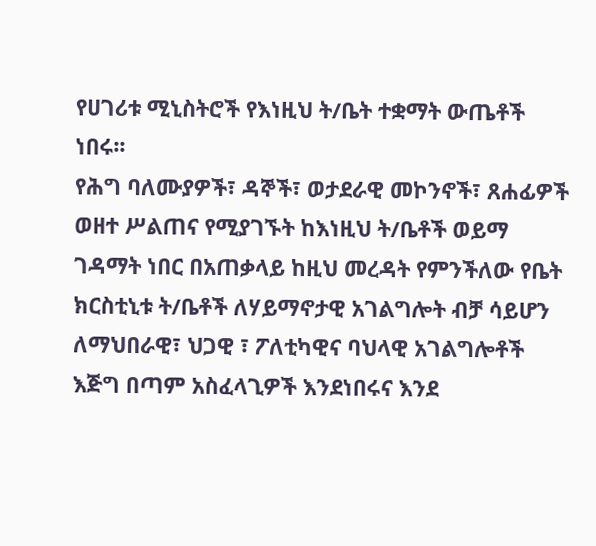የሀገሪቱ ሚኒስትሮች የእነዚህ ት/ቤት ተቋማት ውጤቶች ነበሩ፡፡
የሕግ ባለሙያዎች፣ ዳኞች፣ ወታደራዊ መኮንኖች፣ ጸሐፊዎች ወዘተ ሥልጠና የሚያገኙት ከእነዚህ ት/ቤቶች ወይማ ገዳማት ነበር በአጠቃላይ ከዚህ መረዳት የምንችለው የቤት ክርስቲኒቱ ት/ቤቶች ለሃይማኖታዊ አገልግሎት ብቻ ሳይሆን ለማህበራዊ፣ ህጋዊ ፣ ፖለቲካዊና ባህላዊ አገልግሎቶች እጅግ በጣም አስፈላጊዎች እንደነበሩና እንደ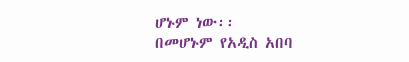ሆኑም ነው፡፡
በመሆኑም የአዲስ አበባ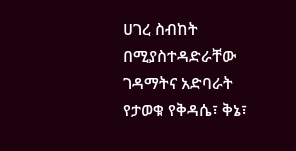ሀገረ ስብከት በሚያስተዳድራቸው ገዳማትና አድባራት የታወቁ የቅዳሴ፣ ቅኔ፣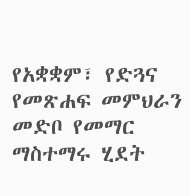የአቋቋም፣ የድጓና የመጽሐፍ መምህራን መድቦ የመማር ማስተማሩ ሂደት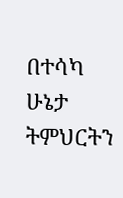በተሳካ ሁኔታ ትምህርትን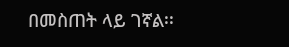በመስጠት ላይ ገኛል፡፡